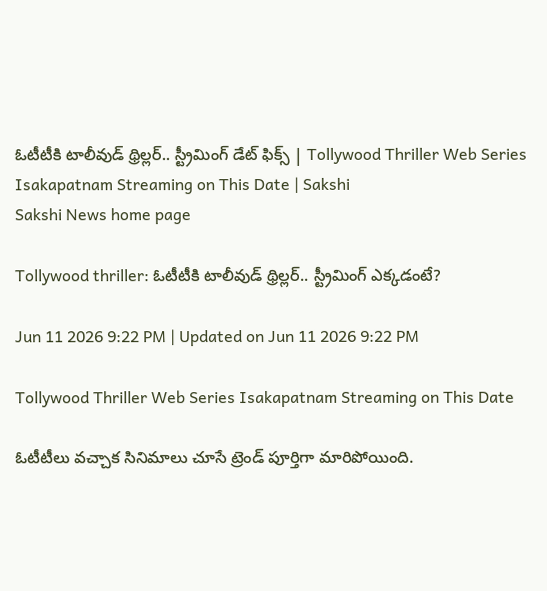ఓటీటీకి టాలీవుడ్‌ థ్రిల్లర్‌.. స్ట్రీమింగ్ డేట్ ఫిక్స్ | Tollywood Thriller Web Series Isakapatnam Streaming on This Date | Sakshi
Sakshi News home page

Tollywood thriller: ఓటీటీకి టాలీవుడ్‌ థ్రిల్లర్‌.. స్ట్రీమింగ్ ఎక్కడంటే?

Jun 11 2026 9:22 PM | Updated on Jun 11 2026 9:22 PM

Tollywood Thriller Web Series Isakapatnam Streaming on This Date

ఓటీటీలు వచ్చాక సినిమాలు చూసే ట్రెండ్ పూర్తిగా మారిపోయింది.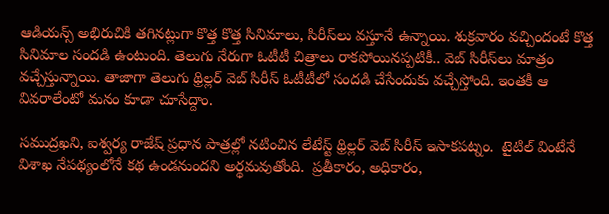ఆడియన్స్‌ అభిరుచికి తగినట్లుగా కొత్త కొత్త సినిమాలు, సిరీస్‌లు వస్తూనే ఉన్నాయి. శుక్రవారం వచ్చిందంటే కొత్త సినిమాల సందడి ఉంటుంది. తెలుగు నేరుగా ఓటీటీ చిత్రాలు రాకపోయినప్పటికీ.. వెబ్ సిరీస్‌లు మాత్రం వచ్చేస్తున్నాయి. తాజాగా తెలుగు థ్రిల్లర్‌ వెబ్ సిరీస్‌ ఓటీటీలో సందడి చేసేందుకు వచ్చేస్తోంది. ఇంతకీ ఆ వివరాలేంటో మనం కూడా చూసేద్దాం.

సముద్రఖని, ఐశ్వర్య రాజేష్ ప్రధాన పాత్రల్లో నటించిన లేటేస్ట్ థ్రిల్లర్ వెబ్ సిరీస్‌ ఇసాకపట్నం.  టైటిల్ వింటేనే విశాఖ నేపథ్యంలోనే కథ ఉండనుందని అర్థమవుతోంది.  ప్రతీకారం, అధికారం,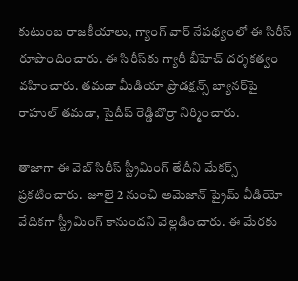కుటుంబ రాజకీయాలు, గ్యాంగ్ వార్ నేపథ్యంలో ఈ సిరీస్‌ రూపొందించారు. ఈ సిరీస్‌కు గ్యారీ బీహెచ్ దర్శకత్వం వహించారు. తమడా మీడియా ప్రొడక్షన్స్ బ్యానర్‌పై రాహుల్ తమడా, సైదీప్ రెడ్డిబొర్రా నిర్మించారు.

తాజాగా ఈ వెబ్ సిరీస్‌ స్ట్రీమింగ్ తేదీని మేకర్స్ ప్రకటించారు.  జూలై 2 నుంచి అమెజాన్ ప్రైమ్ వీడియో వేదికగా స్ట్రీమింగ్ కానుందని వెల్లడించారు. ఈ మేరకు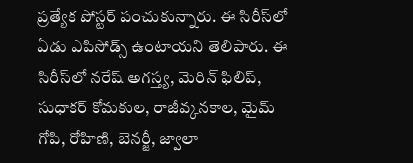ప్రత్యేక పోస్టర్‌ పంచుకున్నారు. ఈ సిరీస్‌లో ఏడు ఎపిసోడ్స్ ఉంటాయని తెలిపారు. ఈ సిరీస్‌లో నరేష్ అగస్త్య, మెరిన్ ఫిలిప్, సుధాకర్ కోమకుల, రాజీవ్కనకాల, మైమ్ గోపి, రోహిణి, బెనర్జీ, జ్వాలా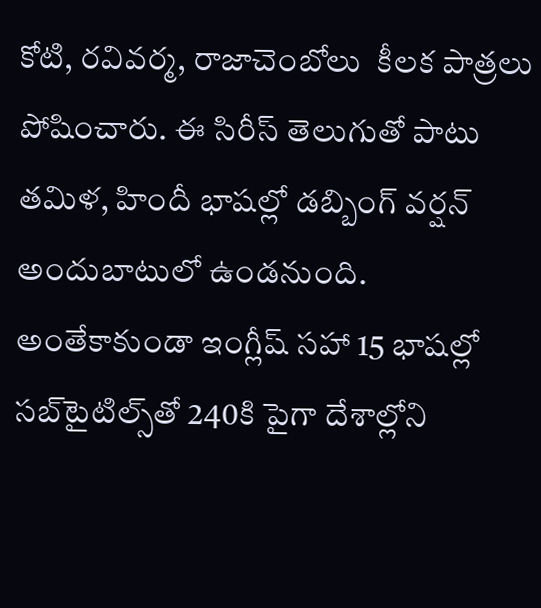కోటి, రవివర్మ, రాజాచెంబోలు  కీలక పాత్రలు పోషించారు. ఈ సిరీస్‌ తెలుగుతో పాటు తమిళ, హిందీ భాషల్లో డబ్బింగ్ వర్షన్ అందుబాటులో ఉండనుంది. అంతేకాకుండా ఇంగ్లీష్ సహా 15 భాషల్లో సబ్‌టైటిల్స్‌తో 240కి పైగా దేశాల్లోని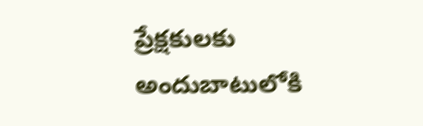ప్రేక్షకులకు అందుబాటులోకి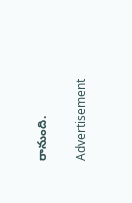రానుంది.


Advertisement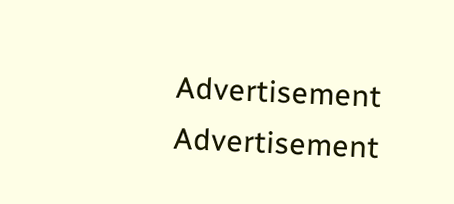Advertisement
Advertisement